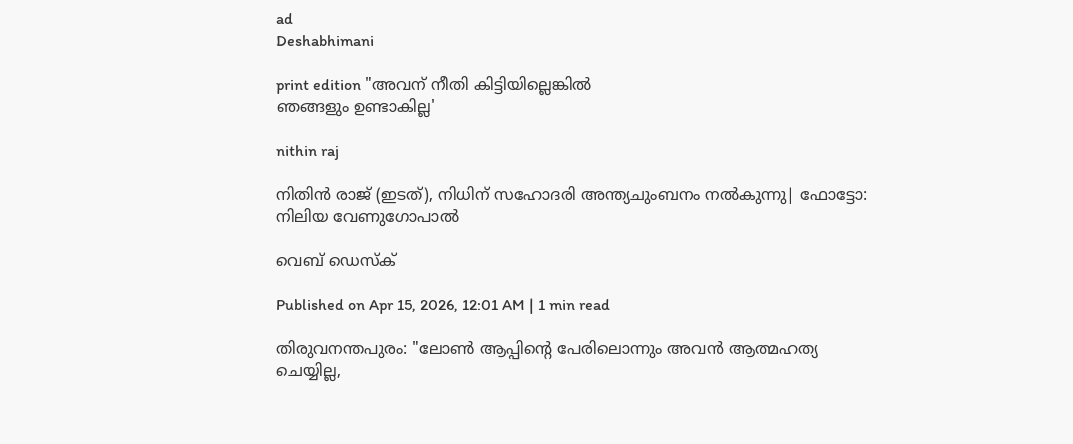ad
Deshabhimani

print edition "അവന് നീതി കിട്ടിയില്ലെങ്കിൽ
ഞങ്ങളും ഉണ്ടാകില്ല'

nithin raj

നിതിൻ രാജ് (ഇടത്), നിധിന് സഹോദരി അന്ത്യചുംബനം നൽകുന്നു| ഫോട്ടോ: നിലിയ വേണുഗോപാൽ‍

വെബ് ഡെസ്ക്

Published on Apr 15, 2026, 12:01 AM | 1 min read

തിരുവനന്തപുരം: "ലോൺ ആപ്പിന്റെ പേരിലൊന്നും അവൻ ആത്മഹത്യ ചെയ്യില്ല,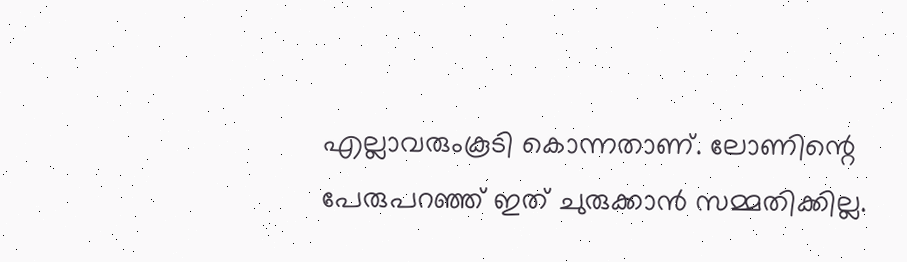എല്ലാവരുംകൂടി കൊന്നതാണ്. ലോണിന്റെ പേരുപറഞ്ഞ്‌ ഇത് ചുരുക്കാൻ സമ്മതിക്കില്ല.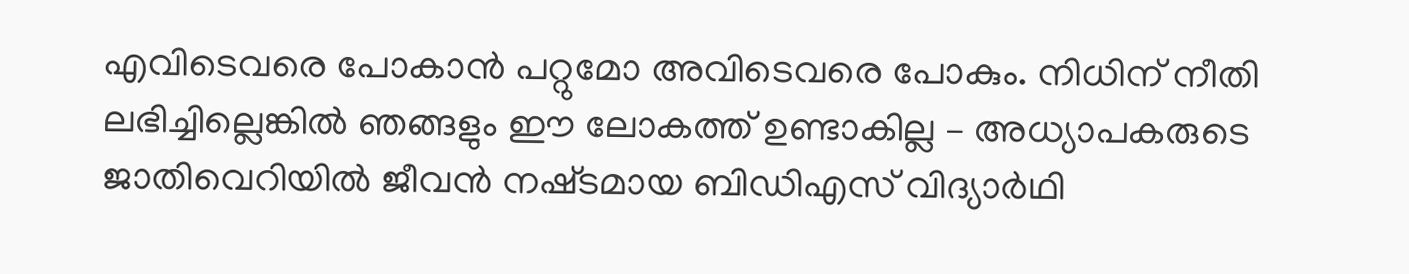എവിടെവരെ പോകാൻ പറ്റുമോ അവിടെവരെ പോകും. നിധിന് നീതി ലഭിച്ചില്ലെങ്കിൽ ഞങ്ങളും ഈ ലോകത്ത് ഉണ്ടാകില്ല – അധ്യാപകരുടെ ജാതിവെറിയിൽ ജീവൻ നഷ്‌ടമായ ബിഡിഎസ് വിദ്യാർഥി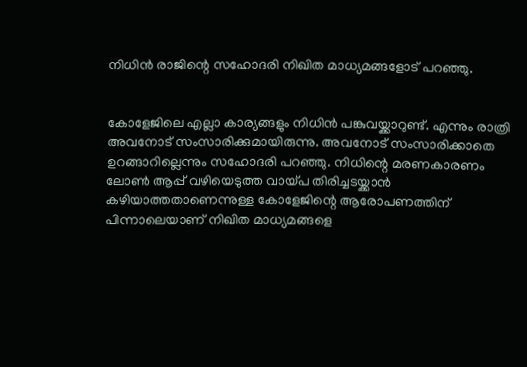നിധിൻ രാജിന്റെ സഹോദരി നിഖിത മാധ്യമങ്ങളോട് പറഞ്ഞു.


കോളേജിലെ എല്ലാ കാര്യങ്ങളും നിധിൻ പങ്കുവയ്ക്കാറുണ്ട്. എന്നും രാത്രി അവനോട് സംസാരിക്കുമായിരുന്നു. അവനോട് സംസാരിക്കാതെ ഉറങ്ങാറില്ലെന്നും സഹോദരി പറഞ്ഞു. നിധിന്റെ മരണകാരണം ലോൺ ആപ്പ് വഴിയെടുത്ത വായ്പ തിരിച്ചടയ്ക്കാൻ കഴിയാത്തതാണെന്നുള്ള കോളേജിന്റെ ആരോപണത്തിന് പിന്നാലെയാണ് നിഖിത മാധ്യമങ്ങളെ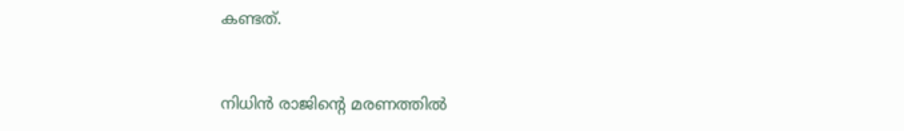കണ്ടത്.


നിധിൻ രാജിന്റെ മരണത്തിൽ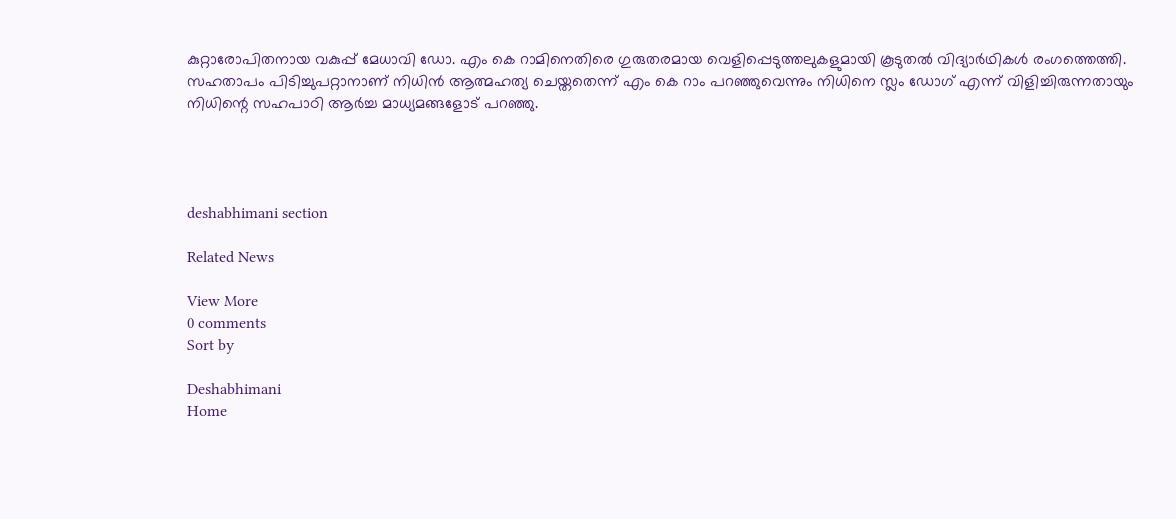കുറ്റാരോപിതനായ വകുപ്പ് മേധാവി ഡോ. എം കെ റാമിനെതിരെ ഗുരുതരമായ വെളിപ്പെടുത്തലുകളുമായി കൂടുതൽ വിദ്യാർഥികൾ രംഗത്തെത്തി. സഹതാപം പിടിച്ചുപറ്റാനാണ് നിധിൻ ആത്മഹത്യ ചെയ്തതെന്ന് എം കെ റാം പറഞ്ഞുവെന്നും നിധിനെ സ്ലം ഡോഗ് എന്ന് വിളിച്ചിരുന്നതായും നിധിന്റെ സഹപാഠി ആർച്ച മാധ്യമങ്ങളോട് പറഞ്ഞു.




deshabhimani section

Related News

View More
0 comments
Sort by

Deshabhimani
Home